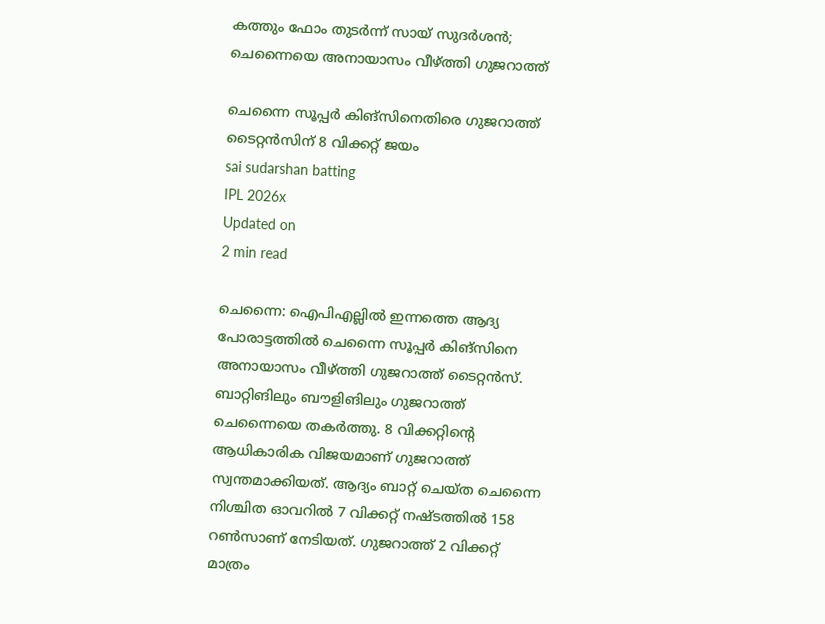കത്തും ഫോം തുടര്‍ന്ന് സായ് സുദര്‍ശന്‍; ചെന്നൈയെ അനായാസം വീഴ്ത്തി ഗുജറാത്ത്

ചെന്നൈ സൂപ്പര്‍ കിങ്‌സിനെതിരെ ഗുജറാത്ത് ടൈറ്റന്‍സിന് 8 വിക്കറ്റ് ജയം
sai sudarshan batting
IPL 2026x
Updated on
2 min read

ചെന്നൈ: ഐപിഎല്ലില്‍ ഇന്നത്തെ ആദ്യ പോരാട്ടത്തില്‍ ചെന്നൈ സൂപ്പര്‍ കിങ്‌സിനെ അനായാസം വീഴ്ത്തി ഗുജറാത്ത് ടൈറ്റന്‍സ്. ബാറ്റിങിലും ബൗളിങിലും ഗുജറാത്ത് ചെന്നൈയെ തകര്‍ത്തു. 8 വിക്കറ്റിന്റെ ആധികാരിക വിജയമാണ് ഗുജറാത്ത് സ്വന്തമാക്കിയത്. ആദ്യം ബാറ്റ് ചെയ്ത ചെന്നൈ നിശ്ചിത ഓവറില്‍ 7 വിക്കറ്റ് നഷ്ടത്തില്‍ 158 റണ്‍സാണ് നേടിയത്. ഗുജറാത്ത് 2 വിക്കറ്റ് മാത്രം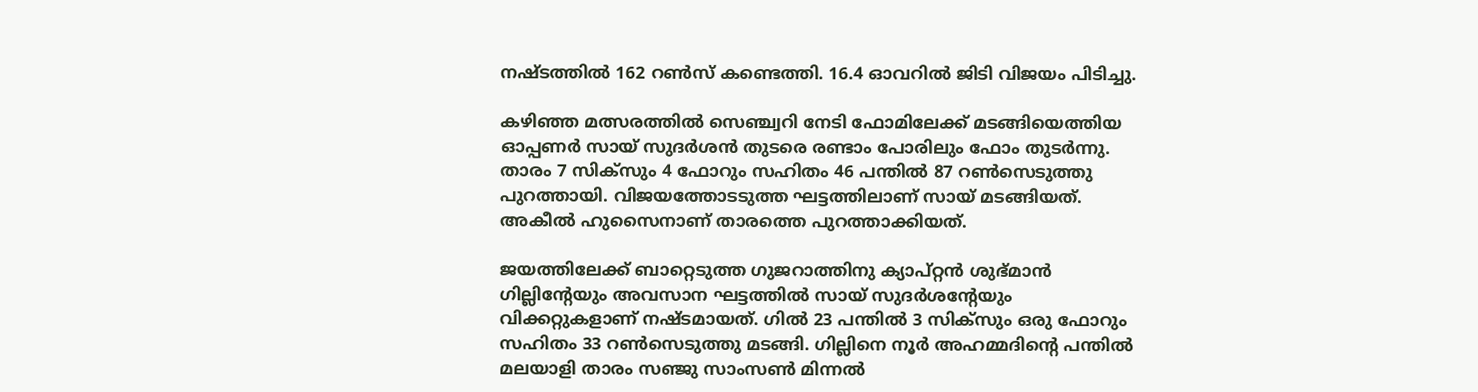നഷ്ടത്തില്‍ 162 റണ്‍സ് കണ്ടെത്തി. 16.4 ഓവറില്‍ ജിടി വിജയം പിടിച്ചു.

കഴിഞ്ഞ മത്സരത്തില്‍ സെഞ്ച്വറി നേടി ഫോമിലേക്ക് മടങ്ങിയെത്തിയ ഓപ്പണര്‍ സായ് സുദര്‍ശന്‍ തുടരെ രണ്ടാം പോരിലും ഫോം തുടര്‍ന്നു. താരം 7 സിക്‌സും 4 ഫോറും സഹിതം 46 പന്തില്‍ 87 റണ്‍സെടുത്തു പുറത്തായി. വിജയത്തോടടുത്ത ഘട്ടത്തിലാണ് സായ് മടങ്ങിയത്. അകീല്‍ ഹുസൈനാണ് താരത്തെ പുറത്താക്കിയത്.

ജയത്തിലേക്ക് ബാറ്റെടുത്ത ഗുജറാത്തിനു ക്യാപ്റ്റന്‍ ശുഭ്മാന്‍ ഗില്ലിന്റേയും അവസാന ഘട്ടത്തില്‍ സായ് സുദര്‍ശന്റേയും വിക്കറ്റുകളാണ് നഷ്ടമായത്. ഗില്‍ 23 പന്തില്‍ 3 സിക്‌സും ഒരു ഫോറും സഹിതം 33 റണ്‍സെടുത്തു മടങ്ങി. ഗില്ലിനെ നൂര്‍ അഹമ്മദിന്റെ പന്തില്‍ മലയാളി താരം സഞ്ജു സാംസണ്‍ മിന്നല്‍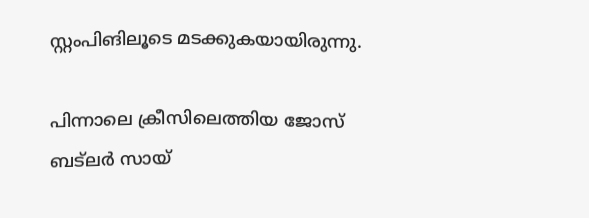സ്റ്റംപിങിലൂടെ മടക്കുകയായിരുന്നു.

പിന്നാലെ ക്രീസിലെത്തിയ ജോസ് ബട്‌ലര്‍ സായ്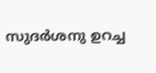സുദര്‍ശനു ഉറച്ച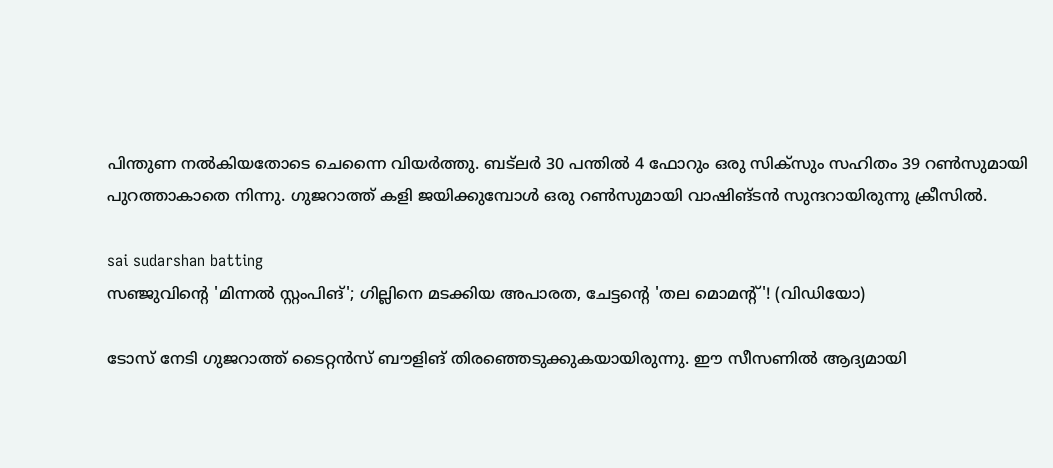പിന്തുണ നല്‍കിയതോടെ ചെന്നൈ വിയര്‍ത്തു. ബട്‌ലര്‍ 30 പന്തില്‍ 4 ഫോറും ഒരു സിക്‌സും സഹിതം 39 റണ്‍സുമായി പുറത്താകാതെ നിന്നു. ഗുജറാത്ത് കളി ജയിക്കുമ്പോള്‍ ഒരു റണ്‍സുമായി വാഷിങ്ടന്‍ സുന്ദറായിരുന്നു ക്രീസില്‍.

sai sudarshan batting
സഞ്ജുവിന്റെ 'മിന്നല്‍ സ്റ്റംപിങ്'; ഗില്ലിനെ മടക്കിയ അപാരത, ചേട്ടന്റെ 'തല മൊമന്റ്'! (വി‍ഡിയോ)

ടോസ് നേടി ഗുജറാത്ത് ടൈറ്റന്‍സ് ബൗളിങ് തിരഞ്ഞെടുക്കുകയായിരുന്നു. ഈ സീസണില്‍ ആദ്യമായി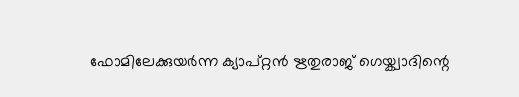ഫോമിലേക്കുയര്‍ന്ന ക്യാപ്റ്റന്‍ ഋതുരാജ് ഗെയ്ക്വാദിന്റെ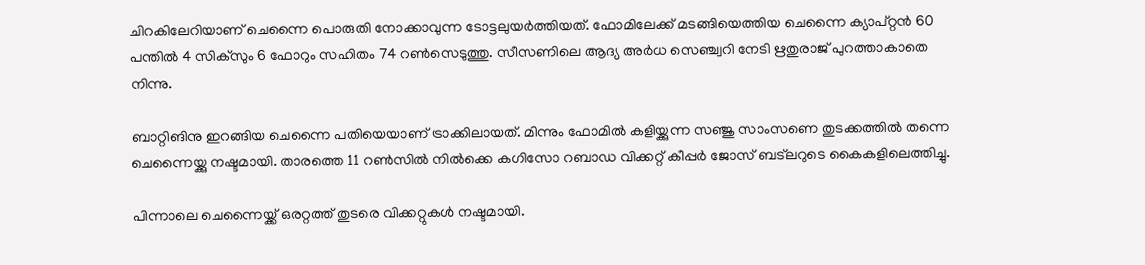ചിറകിലേറിയാണ് ചെന്നൈ പൊരുതി നോക്കാവുന്ന ടോട്ടലുയര്‍ത്തിയത്. ഫോമിലേക്ക് മടങ്ങിയെത്തിയ ചെന്നൈ ക്യാപ്റ്റന്‍ 60 പന്തില്‍ 4 സിക്സും 6 ഫോറും സഹിതം 74 റണ്‍സെടുത്തു. സീസണിലെ ആദ്യ അര്‍ധ സെഞ്ച്വറി നേടി ഋതുരാജ് പുറത്താകാതെ നിന്നു.

ബാറ്റിങിനു ഇറങ്ങിയ ചെന്നൈ പതിയെയാണ് ട്രാക്കിലായത്. മിന്നും ഫോമില്‍ കളിയ്ക്കുന്ന സഞ്ജു സാംസണെ തുടക്കത്തില്‍ തന്നെ ചെന്നൈയ്ക്കു നഷ്ടമായി. താരത്തെ 11 റണ്‍സില്‍ നില്‍ക്കെ കഗിസോ റബാഡ വിക്കറ്റ് കീപ്പര്‍ ജോസ് ബട്ലറുടെ കൈകളിലെത്തിച്ചു.

പിന്നാലെ ചെന്നൈയ്ക്ക് ഒരറ്റത്ത് തുടരെ വിക്കറ്റുകള്‍ നഷ്ടമായി.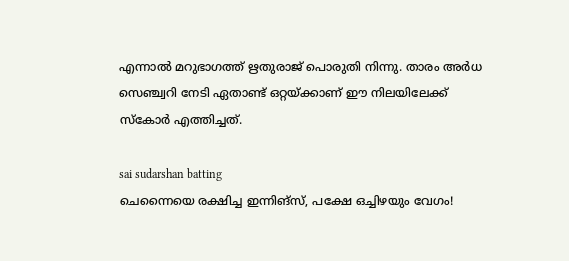എന്നാല്‍ മറുഭാഗത്ത് ഋതുരാജ് പൊരുതി നിന്നു. താരം അര്‍ധ സെഞ്ച്വറി നേടി ഏതാണ്ട് ഒറ്റയ്ക്കാണ് ഈ നിലയിലേക്ക് സ്‌കോര്‍ എത്തിച്ചത്.

sai sudarshan batting
ചെന്നൈയെ രക്ഷിച്ച ഇന്നിങ്‌സ്, പക്ഷേ ഒച്ചിഴയും വേഗം!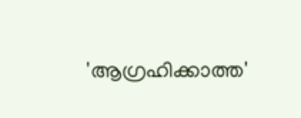'ആഗ്രഹിക്കാത്ത'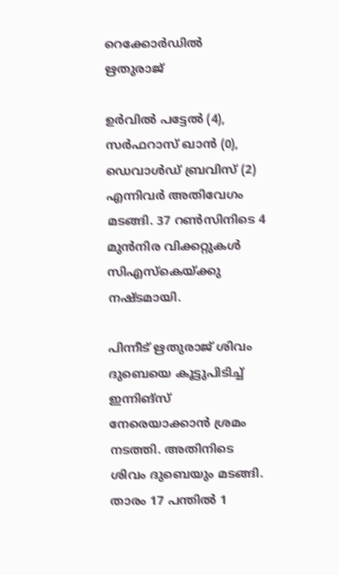റെക്കോര്‍ഡില്‍ ഋതുരാജ്

ഉര്‍വില്‍ പട്ടേല്‍ (4), സര്‍ഫറാസ് ഖാന്‍ (0), ഡെവാള്‍ഡ് ബ്രവിസ് (2) എന്നിവര്‍ അതിവേഗം മടങ്ങി. 37 റണ്‍സിനിടെ 4 മുന്‍നിര വിക്കറ്റുകള്‍ സിഎസ്‌കെയ്ക്കു നഷ്ടമായി.

പിന്നീട് ഋതുരാജ് ശിവം ദുബെയെ കൂട്ടുപിടിച്ച് ഇന്നിങ്സ് നേരെയാക്കാന്‍ ശ്രമം നടത്തി. അതിനിടെ ശിവം ദുബെയും മടങ്ങി. താരം 17 പന്തില്‍ 1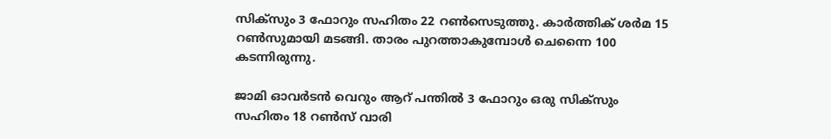സിക്സും 3 ഫോറും സഹിതം 22 റണ്‍സെടുത്തു. കാര്‍ത്തിക് ശര്‍മ 15 റണ്‍സുമായി മടങ്ങി. താരം പുറത്താകുമ്പോള്‍ ചെന്നൈ 100 കടന്നിരുന്നു.

ജാമി ഓവര്‍ടന്‍ വെറും ആറ് പന്തില്‍ 3 ഫോറും ഒരു സിക്സും സഹിതം 18 റണ്‍സ് വാരി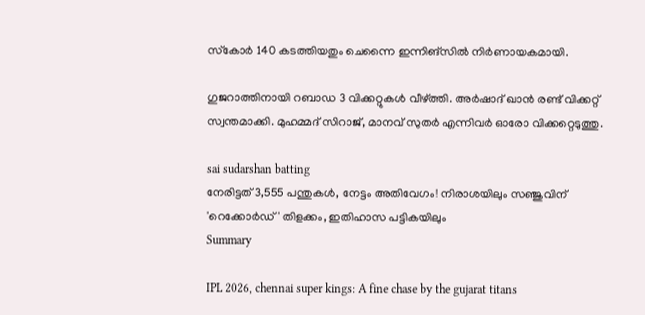സ്‌കോര്‍ 140 കടത്തിയതും ചെന്നൈ ഇന്നിങ്സില്‍ നിര്‍ണായകമായി.

ഗുജറാത്തിനായി റബാഡ 3 വിക്കറ്റുകള്‍ വീഴ്ത്തി. അര്‍ഷാദ് ഖാന്‍ രണ്ട് വിക്കറ്റ് സ്വന്തമാക്കി. മുഹമ്മദ് സിറാജ്, മാനവ് സുതര്‍ എന്നിവര്‍ ഓരോ വിക്കറ്റെടുത്തു.

sai sudarshan batting
നേരിട്ടത് 3,555 പന്തുകള്‍, നേട്ടം അതിവേഗം! നിരാശയിലും സഞ്ജുവിന് 'റെക്കോര്‍ഡ്' തിളക്കം, ഇതിഹാസ പട്ടികയിലും
Summary

IPL 2026, chennai super kings: A fine chase by the gujarat titans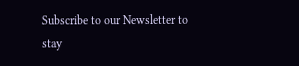Subscribe to our Newsletter to stay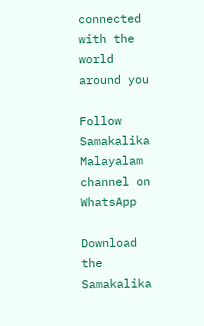connected with the world around you

Follow Samakalika Malayalam channel on WhatsApp

Download the Samakalika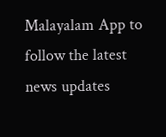Malayalam App to follow the latest news updates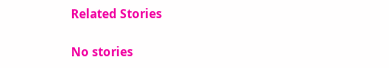Related Stories

No stories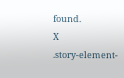found.
X
.story-element-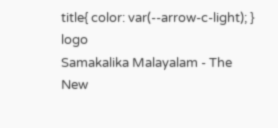title{ color: var(--arrow-c-light); }
logo
Samakalika Malayalam - The New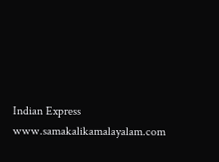Indian Express
www.samakalikamalayalam.com